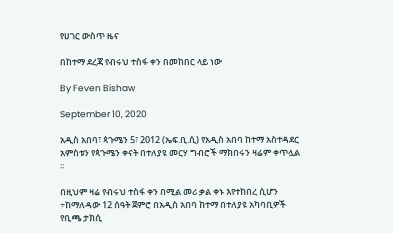የሀገር ውስጥ ዜና

በከተማ ደረጃ የብሩህ ተስፋ ቀን በመከበር ላይ ነው

By Feven Bishaw

September 10, 2020

አዲስ አበባ፣ ጳጉሜን 5፣ 2012 (ኤፍ.ቢ.ሲ) የአዲስ አበባ ከተማ አስተዳደር አምስቱን የጳጉሜን ቀናት በተለያዩ መርሃ ግብሮች ማክበሩን ዛሬም ቀጥሏል ፡፡

በዚህም ዛሬ የብሩህ ተስፋ ቀን በሚል መሪ ቃል ቀኑ እየተከበረ ሲሆን ÷ከማለዳው 12 ሰዓት ጀምሮ በአዲስ አበባ ከተማ በተለያዩ አካባቢዎች የቢጫ ታክሲ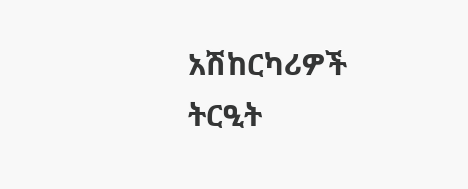አሽከርካሪዎች ትርዒት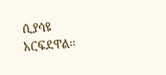ሲያሳዩ አርፍደዋል፡፡